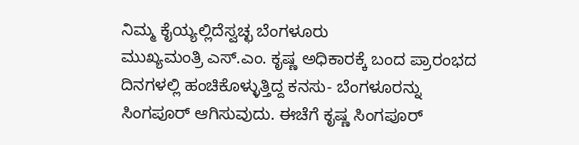ನಿಮ್ಮ ಕೈಯ್ಯಲ್ಲಿದೆಸ್ವಚ್ಛ ಬೆಂಗಳೂರು
ಮುಖ್ಯಮಂತ್ರಿ ಎಸ್.ಎಂ. ಕೃಷ್ಣ ಅಧಿಕಾರಕ್ಕೆ ಬಂದ ಪ್ರಾರಂಭದ ದಿನಗಳಲ್ಲಿ ಹಂಚಿಕೊಳ್ಳುತ್ತಿದ್ದ ಕನಸು- ಬೆಂಗಳೂರನ್ನು ಸಿಂಗಪೂರ್ ಆಗಿಸುವುದು. ಈಚೆಗೆ ಕೃಷ್ಣ ಸಿಂಗಪೂರ್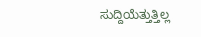ಸುದ್ದಿಯೆತ್ತುತ್ತಿಲ್ಲ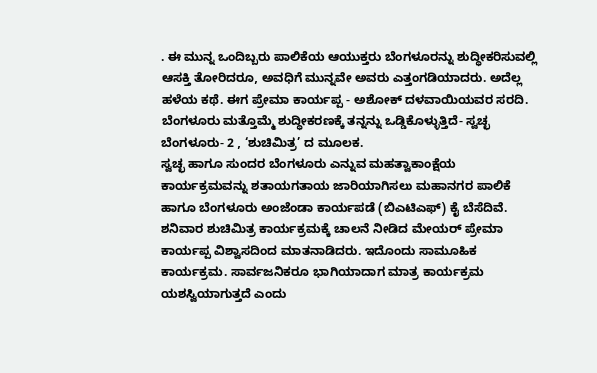. ಈ ಮುನ್ನ ಒಂದಿಬ್ಬರು ಪಾಲಿಕೆಯ ಆಯುಕ್ತರು ಬೆಂಗಳೂರನ್ನು ಶುದ್ಧೀಕರಿಸುವಲ್ಲಿ ಆಸಕ್ತಿ ತೋರಿದರೂ, ಅವಧಿಗೆ ಮುನ್ನವೇ ಅವರು ಎತ್ತಂಗಡಿಯಾದರು. ಅದೆಲ್ಲ ಹಳೆಯ ಕಥೆ. ಈಗ ಪ್ರೇಮಾ ಕಾರ್ಯಪ್ಪ - ಅಶೋಕ್ ದಳವಾಯಿಯವರ ಸರದಿ. ಬೆಂಗಳೂರು ಮತ್ತೊಮ್ಮೆ ಶುದ್ಧೀಕರಣಕ್ಕೆ ತನ್ನನ್ನು ಒಡ್ಡಿಕೊಳ್ಳುತ್ತಿದೆ- ಸ್ವಚ್ಛ ಬೆಂಗಳೂರು- 2 , ‘ಶುಚಿಮಿತ್ರ’ ದ ಮೂಲಕ.
ಸ್ವಚ್ಛ ಹಾಗೂ ಸುಂದರ ಬೆಂಗಳೂರು ಎನ್ನುವ ಮಹತ್ವಾಕಾಂಕ್ಷೆಯ ಕಾರ್ಯಕ್ರಮವನ್ನು ಶತಾಯಗತಾಯ ಜಾರಿಯಾಗಿಸಲು ಮಹಾನಗರ ಪಾಲಿಕೆ ಹಾಗೂ ಬೆಂಗಳೂರು ಅಂಜೆಂಡಾ ಕಾರ್ಯಪಡೆ (ಬಿಎಟಿಎಫ್) ಕೈ ಬೆಸೆದಿವೆ. ಶನಿವಾರ ಶುಚಿಮಿತ್ರ ಕಾರ್ಯಕ್ರಮಕ್ಕೆ ಚಾಲನೆ ನೀಡಿದ ಮೇಯರ್ ಪ್ರೇಮಾ ಕಾರ್ಯಪ್ಪ ವಿಶ್ವಾಸದಿಂದ ಮಾತನಾಡಿದರು. ಇದೊಂದು ಸಾಮೂಹಿಕ ಕಾರ್ಯಕ್ರಮ. ಸಾರ್ವಜನಿಕರೂ ಭಾಗಿಯಾದಾಗ ಮಾತ್ರ ಕಾರ್ಯಕ್ರಮ ಯಶಸ್ವಿಯಾಗುತ್ತದೆ ಎಂದು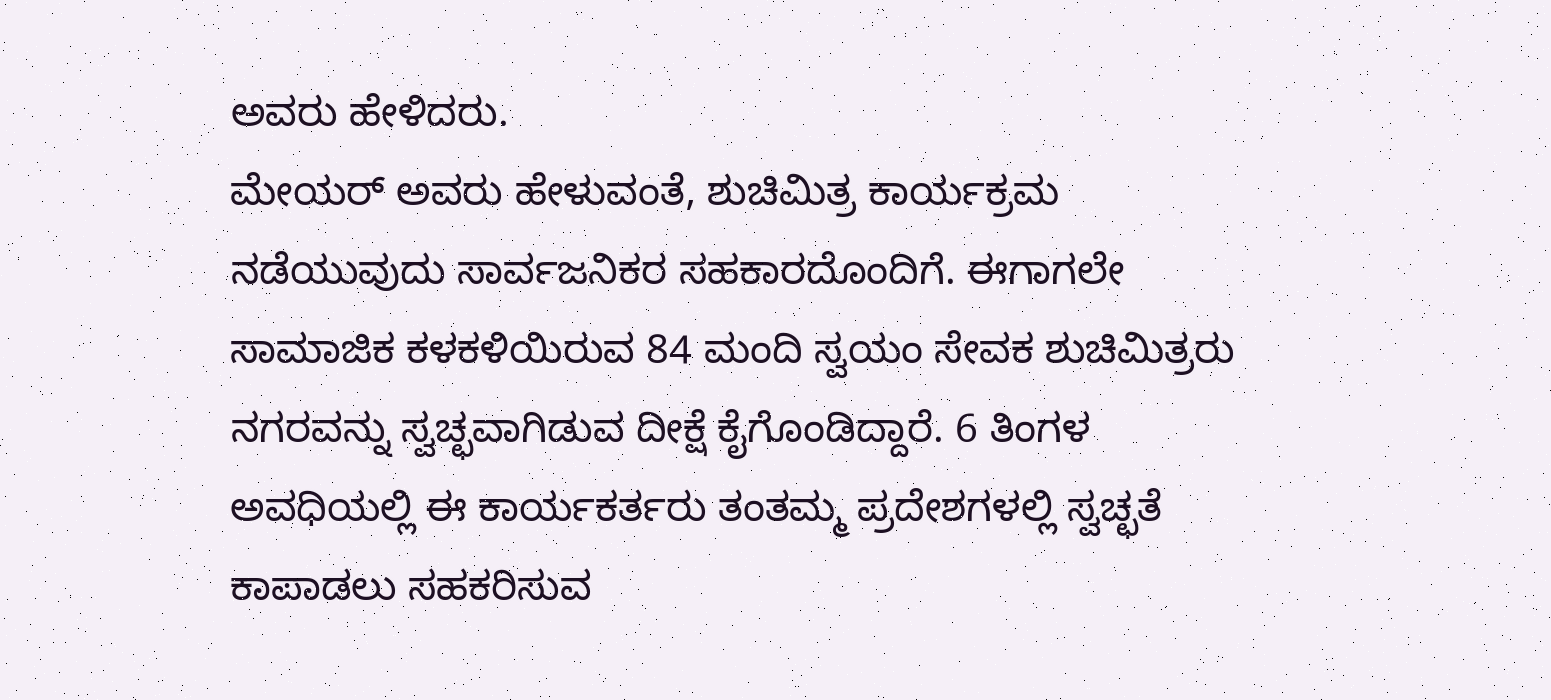ಅವರು ಹೇಳಿದರು.
ಮೇಯರ್ ಅವರು ಹೇಳುವಂತೆ, ಶುಚಿಮಿತ್ರ ಕಾರ್ಯಕ್ರಮ ನಡೆಯುವುದು ಸಾರ್ವಜನಿಕರ ಸಹಕಾರದೊಂದಿಗೆ. ಈಗಾಗಲೇ ಸಾಮಾಜಿಕ ಕಳಕಳಿಯಿರುವ 84 ಮಂದಿ ಸ್ವಯಂ ಸೇವಕ ಶುಚಿಮಿತ್ರರು ನಗರವನ್ನು ಸ್ವಚ್ಛವಾಗಿಡುವ ದೀಕ್ಷೆ ಕೈಗೊಂಡಿದ್ದಾರೆ. 6 ತಿಂಗಳ ಅವಧಿಯಲ್ಲಿ ಈ ಕಾರ್ಯಕರ್ತರು ತಂತಮ್ಮ ಪ್ರದೇಶಗಳಲ್ಲಿ ಸ್ವಚ್ಛತೆ ಕಾಪಾಡಲು ಸಹಕರಿಸುವ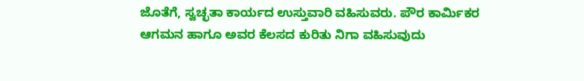ಜೊತೆಗೆ, ಸ್ವಚ್ಛತಾ ಕಾರ್ಯದ ಉಸ್ತುವಾರಿ ವಹಿಸುವರು. ಪೌರ ಕಾರ್ಮಿಕರ ಆಗಮನ ಹಾಗೂ ಅವರ ಕೆಲಸದ ಕುರಿತು ನಿಗಾ ವಹಿಸುವುದು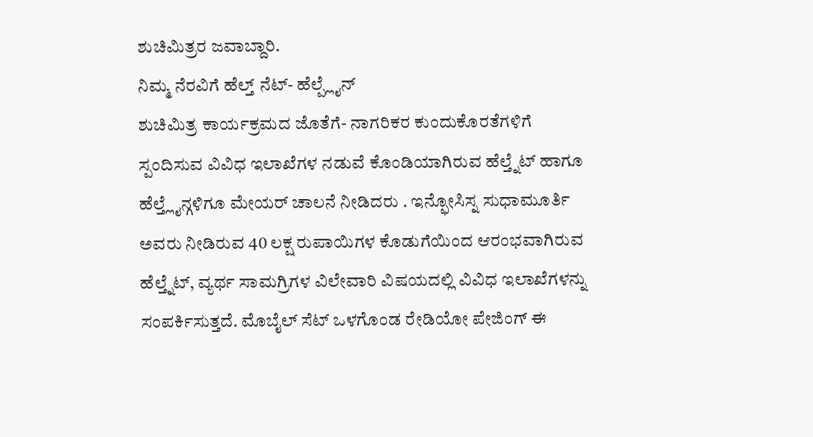ಶುಚಿಮಿತ್ರರ ಜವಾಬ್ದಾರಿ.
ನಿಮ್ಮ ನೆರವಿಗೆ ಹೆಲ್ತ್ ನೆಟ್- ಹೆಲ್ಪ್ಲೈನ್
ಶುಚಿಮಿತ್ರ ಕಾರ್ಯಕ್ರಮದ ಜೊತೆಗೆ- ನಾಗರಿಕರ ಕುಂದುಕೊರತೆಗಳಿಗೆ ಸ್ಪಂದಿಸುವ ವಿವಿಧ ಇಲಾಖೆಗಳ ನಡುವೆ ಕೊಂಡಿಯಾಗಿರುವ ಹೆಲ್ತ್ನೆಟ್ ಹಾಗೂ ಹೆಲ್ತ್ಲೈನ್ಗಳಿಗೂ ಮೇಯರ್ ಚಾಲನೆ ನೀಡಿದರು . ಇನ್ಫೋಸಿಸ್ನ ಸುಧಾಮೂರ್ತಿ ಅವರು ನೀಡಿರುವ 40 ಲಕ್ಷ ರುಪಾಯಿಗಳ ಕೊಡುಗೆಯಿಂದ ಆರಂಭವಾಗಿರುವ ಹೆಲ್ತ್ನೆಟ್, ವ್ಯರ್ಥ ಸಾಮಗ್ರಿಗಳ ವಿಲೇವಾರಿ ವಿಷಯದಲ್ಲಿ ವಿವಿಧ ಇಲಾಖೆಗಳನ್ನು ಸಂಪರ್ಕಿಸುತ್ತದೆ. ಮೊಬೈಲ್ ಸೆಟ್ ಒಳಗೊಂಡ ರೇಡಿಯೋ ಪೇಜಿಂಗ್ ಈ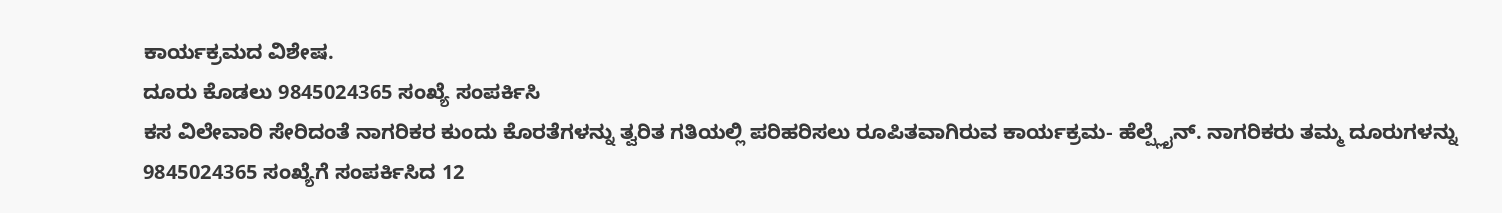ಕಾರ್ಯಕ್ರಮದ ವಿಶೇಷ.
ದೂರು ಕೊಡಲು 9845024365 ಸಂಖ್ಯೆ ಸಂಪರ್ಕಿಸಿ
ಕಸ ವಿಲೇವಾರಿ ಸೇರಿದಂತೆ ನಾಗರಿಕರ ಕುಂದು ಕೊರತೆಗಳನ್ನು ತ್ವರಿತ ಗತಿಯಲ್ಲಿ ಪರಿಹರಿಸಲು ರೂಪಿತವಾಗಿರುವ ಕಾರ್ಯಕ್ರಮ- ಹೆಲ್ಪ್ಲೈನ್. ನಾಗರಿಕರು ತಮ್ಮ ದೂರುಗಳನ್ನು 9845024365 ಸಂಖ್ಯೆಗೆ ಸಂಪರ್ಕಿಸಿದ 12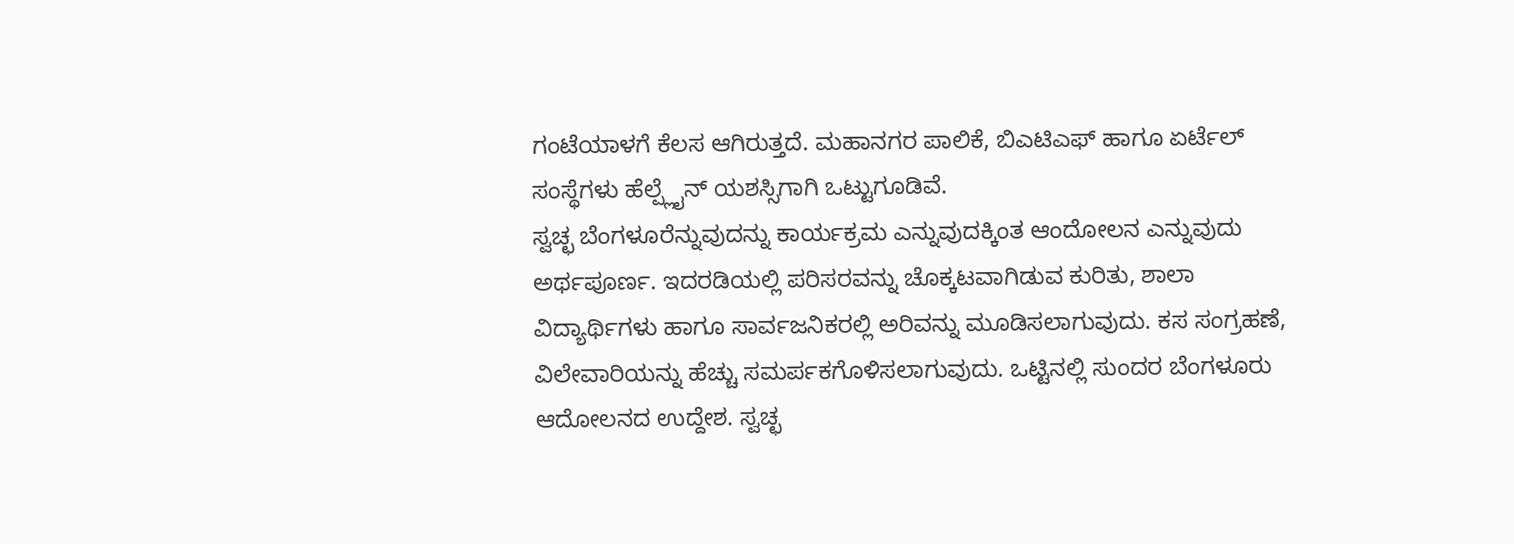ಗಂಟೆಯಾಳಗೆ ಕೆಲಸ ಆಗಿರುತ್ತದೆ. ಮಹಾನಗರ ಪಾಲಿಕೆ, ಬಿಎಟಿಎಫ್ ಹಾಗೂ ಏರ್ಟೆಲ್ ಸಂಸ್ಥೆಗಳು ಹೆಲ್ಪ್ಲೈನ್ ಯಶಸ್ಸಿಗಾಗಿ ಒಟ್ಟುಗೂಡಿವೆ.
ಸ್ವಚ್ಛ ಬೆಂಗಳೂರೆನ್ನುವುದನ್ನು ಕಾರ್ಯಕ್ರಮ ಎನ್ನುವುದಕ್ಕಿಂತ ಆಂದೋಲನ ಎನ್ನುವುದು ಅರ್ಥಪೂರ್ಣ. ಇದರಡಿಯಲ್ಲಿ ಪರಿಸರವನ್ನು ಚೊಕ್ಕಟವಾಗಿಡುವ ಕುರಿತು, ಶಾಲಾ ವಿದ್ಯಾರ್ಥಿಗಳು ಹಾಗೂ ಸಾರ್ವಜನಿಕರಲ್ಲಿ ಅರಿವನ್ನು ಮೂಡಿಸಲಾಗುವುದು. ಕಸ ಸಂಗ್ರಹಣೆ, ವಿಲೇವಾರಿಯನ್ನು ಹೆಚ್ಚು ಸಮರ್ಪಕಗೊಳಿಸಲಾಗುವುದು. ಒಟ್ಟಿನಲ್ಲಿ ಸುಂದರ ಬೆಂಗಳೂರು ಆದೋಲನದ ಉದ್ದೇಶ. ಸ್ವಚ್ಛ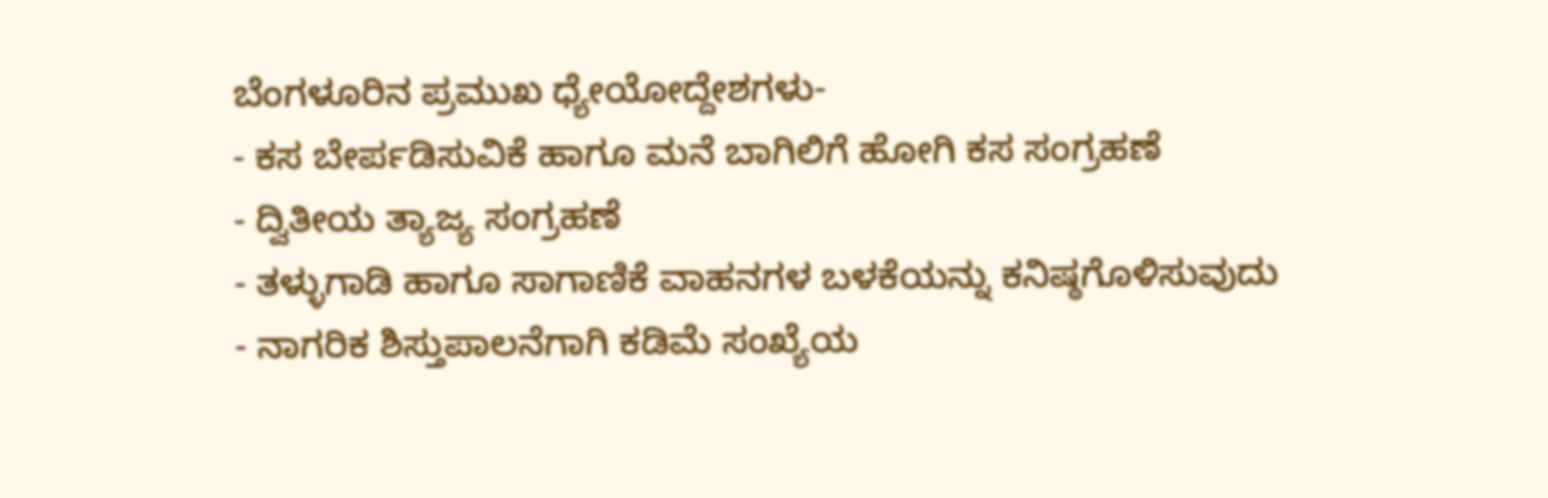ಬೆಂಗಳೂರಿನ ಪ್ರಮುಖ ಧ್ಯೇಯೋದ್ದೇಶಗಳು-
- ಕಸ ಬೇರ್ಪಡಿಸುವಿಕೆ ಹಾಗೂ ಮನೆ ಬಾಗಿಲಿಗೆ ಹೋಗಿ ಕಸ ಸಂಗ್ರಹಣೆ
- ದ್ವಿತೀಯ ತ್ಯಾಜ್ಯ ಸಂಗ್ರಹಣೆ
- ತಳ್ಳುಗಾಡಿ ಹಾಗೂ ಸಾಗಾಣಿಕೆ ವಾಹನಗಳ ಬಳಕೆಯನ್ನು ಕನಿಷ್ಠಗೊಳಿಸುವುದು
- ನಾಗರಿಕ ಶಿಸ್ತುಪಾಲನೆಗಾಗಿ ಕಡಿಮೆ ಸಂಖ್ಯೆಯ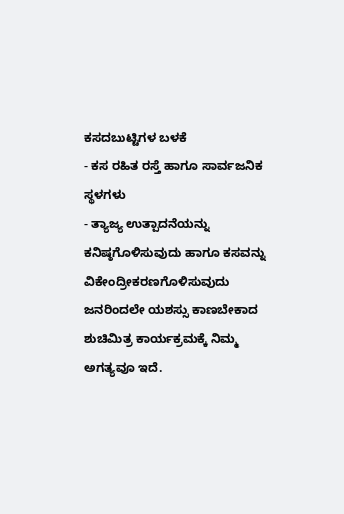ಕಸದಬುಟ್ಟಿಗಳ ಬಳಕೆ
- ಕಸ ರಹಿತ ರಸ್ತೆ ಹಾಗೂ ಸಾರ್ವಜನಿಕ ಸ್ಥಳಗಳು
- ತ್ಯಾಜ್ಯ ಉತ್ಪಾದನೆಯನ್ನು ಕನಿಷ್ಠಗೊಳಿಸುವುದು ಹಾಗೂ ಕಸವನ್ನು ವಿಕೇಂದ್ರೀಕರಣಗೊಳಿಸುವುದು ಜನರಿಂದಲೇ ಯಶಸ್ಸು ಕಾಣಬೇಕಾದ ಶುಚಿಮಿತ್ರ ಕಾರ್ಯಕ್ರಮಕ್ಕೆ ನಿಮ್ಮ ಅಗತ್ಯವೂ ಇದೆ.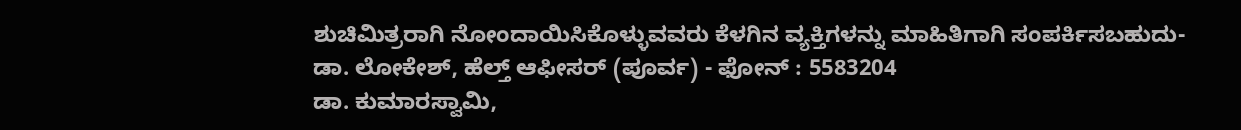ಶುಚಿಮಿತ್ರರಾಗಿ ನೋಂದಾಯಿಸಿಕೊಳ್ಳುವವರು ಕೆಳಗಿನ ವ್ಯಕ್ತಿಗಳನ್ನು ಮಾಹಿತಿಗಾಗಿ ಸಂಪರ್ಕಿಸಬಹುದು-
ಡಾ. ಲೋಕೇಶ್, ಹೆಲ್ತ್ ಆಫೀಸರ್ (ಪೂರ್ವ) - ಫೋನ್ : 5583204
ಡಾ. ಕುಮಾರಸ್ವಾಮಿ,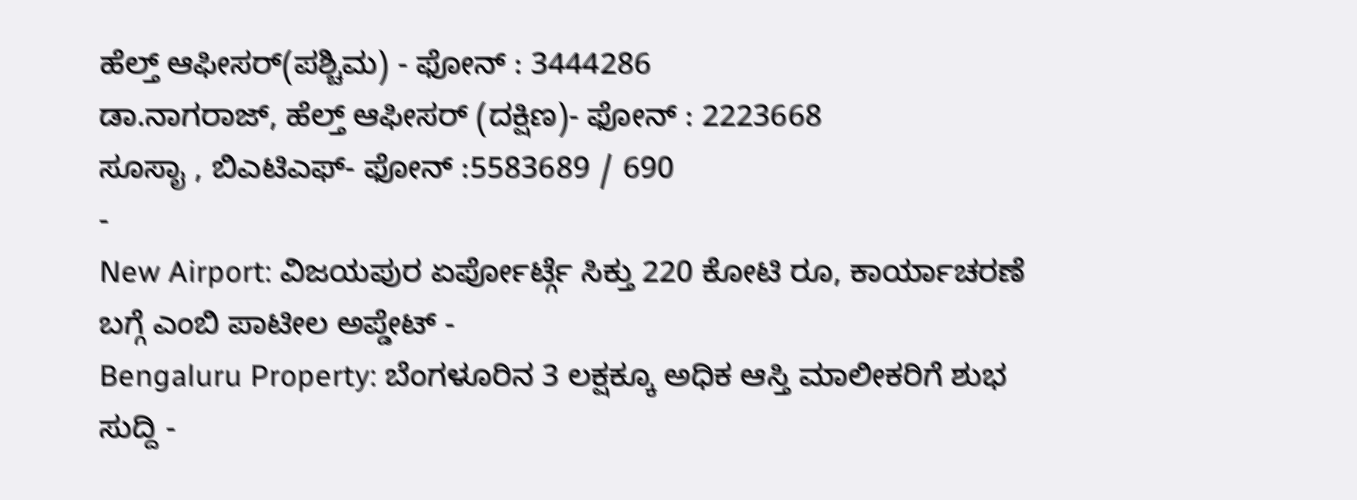ಹೆಲ್ತ್ ಆಫೀಸರ್(ಪಶ್ಚಿಮ) - ಫೋನ್ : 3444286
ಡಾ.ನಾಗರಾಜ್, ಹೆಲ್ತ್ ಆಫೀಸರ್ (ದಕ್ಷಿಣ)- ಫೋನ್ : 2223668
ಸೂಸಾೖ , ಬಿಎಟಿಎಫ್- ಫೋನ್ :5583689 / 690
-
New Airport: ವಿಜಯಪುರ ಏರ್ಪೋರ್ಟ್ಗೆ ಸಿಕ್ತು 220 ಕೋಟಿ ರೂ, ಕಾರ್ಯಾಚರಣೆ ಬಗ್ಗೆ ಎಂಬಿ ಪಾಟೀಲ ಅಪ್ಡೇಟ್ -
Bengaluru Property: ಬೆಂಗಳೂರಿನ 3 ಲಕ್ಷಕ್ಕೂ ಅಧಿಕ ಆಸ್ತಿ ಮಾಲೀಕರಿಗೆ ಶುಭ ಸುದ್ದಿ -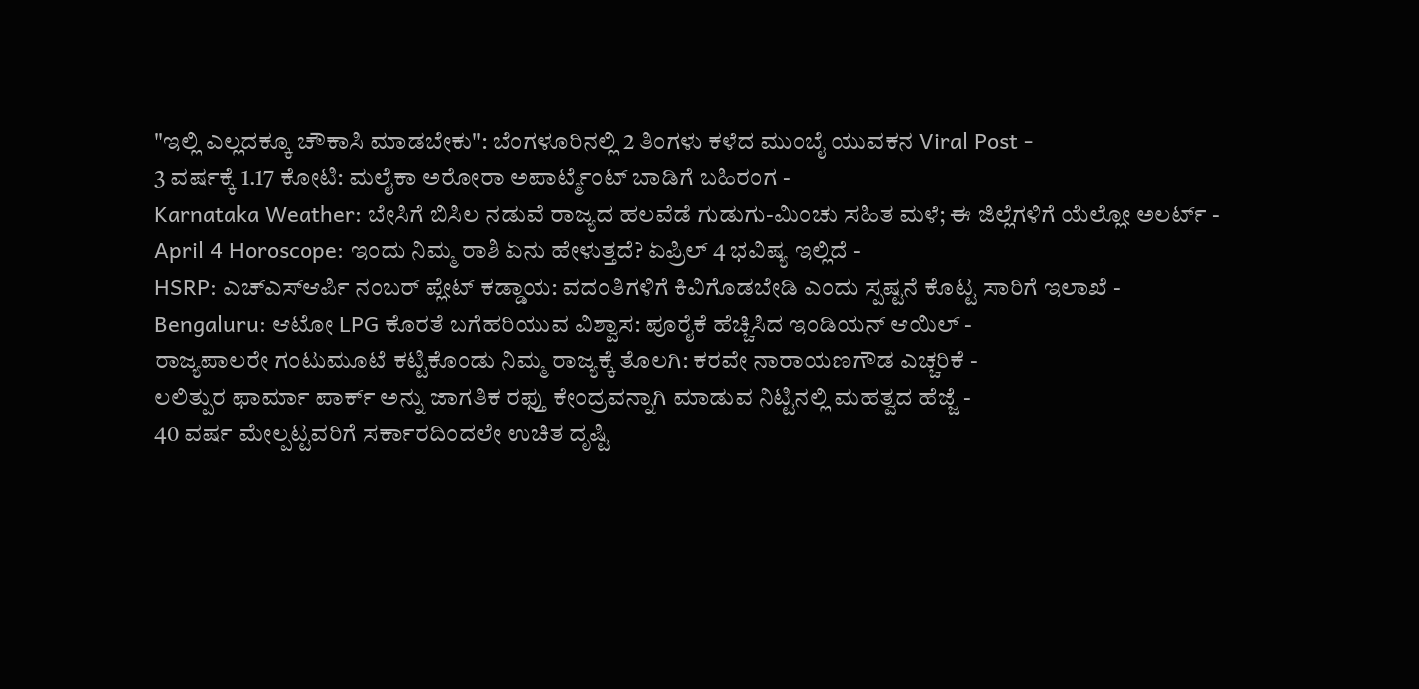"ಇಲ್ಲಿ ಎಲ್ಲದಕ್ಕೂ ಚೌಕಾಸಿ ಮಾಡಬೇಕು": ಬೆಂಗಳೂರಿನಲ್ಲಿ 2 ತಿಂಗಳು ಕಳೆದ ಮುಂಬೈ ಯುವಕನ Viral Post -
3 ವರ್ಷಕ್ಕೆ 1.17 ಕೋಟಿ: ಮಲೈಕಾ ಅರೋರಾ ಅಪಾರ್ಟ್ಮೆಂಟ್ ಬಾಡಿಗೆ ಬಹಿರಂಗ -
Karnataka Weather: ಬೇಸಿಗೆ ಬಿಸಿಲ ನಡುವೆ ರಾಜ್ಯದ ಹಲವೆಡೆ ಗುಡುಗು-ಮಿಂಚು ಸಹಿತ ಮಳೆ; ಈ ಜಿಲ್ಲೆಗಳಿಗೆ ಯೆಲ್ಲೋ ಅಲರ್ಟ್ -
April 4 Horoscope: ಇಂದು ನಿಮ್ಮ ರಾಶಿ ಏನು ಹೇಳುತ್ತದೆ? ಏಪ್ರಿಲ್ 4 ಭವಿಷ್ಯ ಇಲ್ಲಿದೆ -
HSRP: ಎಚ್ಎಸ್ಆರ್ಪಿ ನಂಬರ್ ಪ್ಲೇಟ್ ಕಡ್ಡಾಯ: ವದಂತಿಗಳಿಗೆ ಕಿವಿಗೊಡಬೇಡಿ ಎಂದು ಸ್ಪಷ್ಟನೆ ಕೊಟ್ಟ ಸಾರಿಗೆ ಇಲಾಖೆ -
Bengaluru: ಆಟೋ LPG ಕೊರತೆ ಬಗೆಹರಿಯುವ ವಿಶ್ವಾಸ: ಪೂರೈಕೆ ಹೆಚ್ಚಿಸಿದ ಇಂಡಿಯನ್ ಆಯಿಲ್ -
ರಾಜ್ಯಪಾಲರೇ ಗಂಟುಮೂಟೆ ಕಟ್ಟಿಕೊಂಡು ನಿಮ್ಮ ರಾಜ್ಯಕ್ಕೆ ತೊಲಗಿ: ಕರವೇ ನಾರಾಯಣಗೌಡ ಎಚ್ಚರಿಕೆ -
ಲಲಿತ್ಪುರ ಫಾರ್ಮಾ ಪಾರ್ಕ್ ಅನ್ನು ಜಾಗತಿಕ ರಫ್ತು ಕೇಂದ್ರವನ್ನಾಗಿ ಮಾಡುವ ನಿಟ್ಟಿನಲ್ಲಿ ಮಹತ್ವದ ಹೆಜ್ಜೆ -
40 ವರ್ಷ ಮೇಲ್ಪಟ್ಟವರಿಗೆ ಸರ್ಕಾರದಿಂದಲೇ ಉಚಿತ ದೃಷ್ಟಿ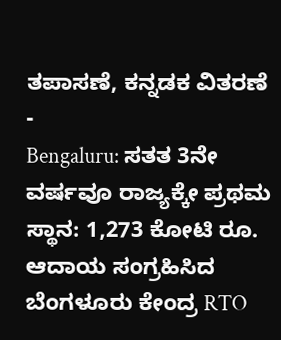ತಪಾಸಣೆ, ಕನ್ನಡಕ ವಿತರಣೆ -
Bengaluru: ಸತತ 3ನೇ ವರ್ಷವೂ ರಾಜ್ಯಕ್ಕೇ ಪ್ರಥಮ ಸ್ಥಾನ: 1,273 ಕೋಟಿ ರೂ. ಆದಾಯ ಸಂಗ್ರಹಿಸಿದ ಬೆಂಗಳೂರು ಕೇಂದ್ರ RTO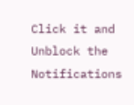Click it and Unblock the Notifications